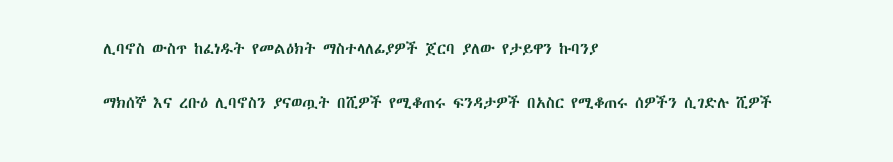ሊባኖስ ውስጥ ከፈነዱት የመልዕክት ማስተላለፊያዎች ጀርባ ያለው የታይዋን ኩባንያ

ማክሰኞ እና ረቡዕ ሊባኖስን ያናወጧት በሺዎች የሚቆጠሩ ፍንዳታዎች በአስር የሚቆጠሩ ሰዎችን ሲገድሉ ሺዎች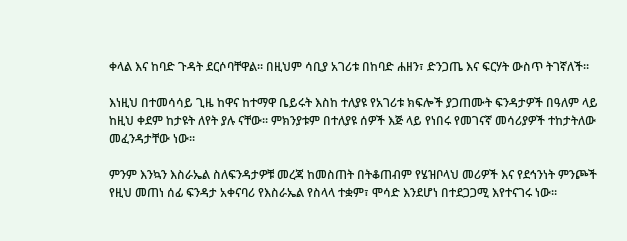ቀላል እና ከባድ ጉዳት ደርሶባቸዋል። በዚህም ሳቢያ አገሪቱ በከባድ ሐዘን፣ ድንጋጤ እና ፍርሃት ውስጥ ትገኛለች።

እነዚህ በተመሳሳይ ጊዜ ከዋና ከተማዋ ቤይሩት እስከ ተለያዩ የአገሪቱ ክፍሎች ያጋጠሙት ፍንዳታዎች በዓለም ላይ ከዚህ ቀደም ከታዩት ለየት ያሉ ናቸው። ምክንያቱም በተለያዩ ሰዎች እጅ ላይ የነበሩ የመገናኛ መሳሪያዎች ተከታትለው መፈንዳታቸው ነው።

ምንም እንኳን እስራኤል ስለፍንዳታዎቹ መረጃ ከመስጠት በትቆጠብም የሄዝቦላህ መሪዎች እና የደኅንነት ምንጮች የዚህ መጠነ ሰፊ ፍንዳታ አቀናባሪ የእስራኤል የስላላ ተቋም፣ ሞሳድ እንደሆነ በተደጋጋሚ እየተናገሩ ነው።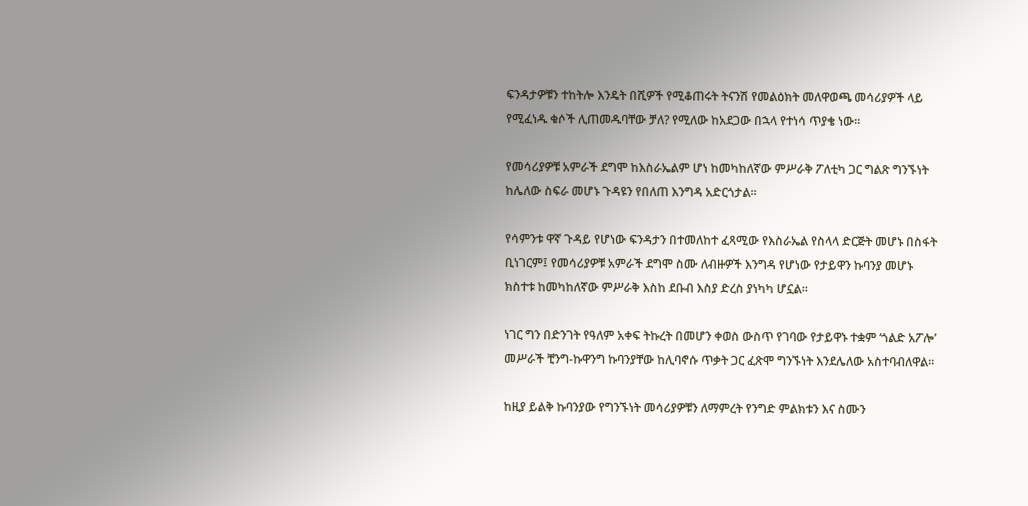ፍንዳታዎቹን ተከትሎ እንዴት በሺዎች የሚቆጠሩት ትናንሽ የመልዕክት መለዋወጫ መሳሪያዎች ላይ የሚፈነዱ ቁሶች ሊጠመዱባቸው ቻለ? የሚለው ከአደጋው በኋላ የተነሳ ጥያቄ ነው።

የመሳሪያዎቹ አምራች ደግሞ ከእስራኤልም ሆነ ከመካከለኛው ምሥራቅ ፖለቲካ ጋር ግልጽ ግንኙነት ከሌለው ስፍራ መሆኑ ጉዳዩን የበለጠ እንግዳ አድርጎታል።

የሳምንቱ ዋኛ ጉዳይ የሆነው ፍንዳታን በተመለከተ ፈጻሚው የእስራኤል የስላላ ድርጅት መሆኑ በስፋት ቢነገርም፤ የመሳሪያዎቹ አምራች ደግሞ ስሙ ለብዙዎች እንግዳ የሆነው የታይዋን ኩባንያ መሆኑ ክስተቱ ከመካከለኛው ምሥራቅ እስከ ደቡብ እስያ ድረስ ያነካካ ሆኗል።

ነገር ግን በድንገት የዓለም አቀፍ ትኩረት በመሆን ቀወስ ውስጥ የገባው የታይዋኑ ተቋም ‘ጎልድ አፖሎ’ መሥራች ቺንግ-ኩዋንግ ኩባንያቸው ከሊባኖሱ ጥቃት ጋር ፈጽሞ ግንኙነት እንደሌለው አስተባብለዋል።

ከዚያ ይልቅ ኩባንያው የግንኙነት መሳሪያዎቹን ለማምረት የንግድ ምልክቱን እና ስሙን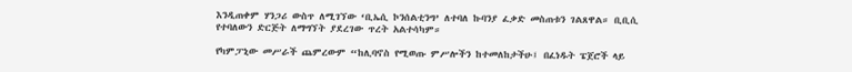እንዲጠቀም ሃንጋሪ ውስጥ ለሚገኘው ‘ቢኤሲ ኮንሰልቲንግ’ ለተባለ ኩባንያ ፈቃድ መስጠቱን ገልጸዋል። ቢቢሲ የተባለውን ድርጅት ለማግኘት ያደረገው ጥረት አልተሳካም።

የካምፓኒው መሥራች ጨምረውም “ከሊባኖስ የሚወጡ ምሥሎችን ከተመለከታችሁ፤ በፈነዱት ፔጀሮች ላይ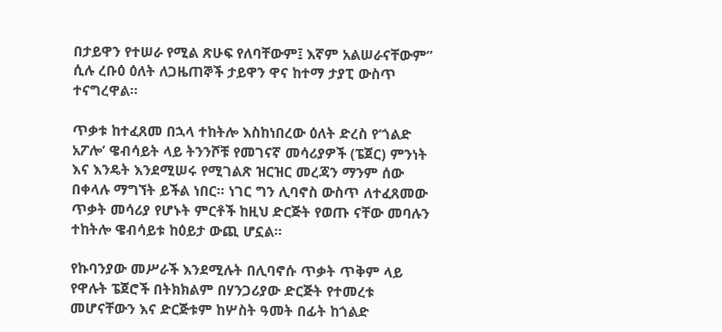በታይዋን የተሠራ የሚል ጽሁፍ የለባቸውም፤ እኛም አልሠራናቸውም” ሲሉ ረቡዕ ዕለት ለጋዜጠኞች ታይዋን ዋና ከተማ ታያፒ ውስጥ ተናግረዋል።

ጥቃቱ ከተፈጸመ በኋላ ተከትሎ እስከነበረው ዕለት ድረስ የ‘ጎልድ አፖሎ’ ዌብሳይት ላይ ትንንሾቹ የመገናኛ መሳሪያዎች (ፔጀር) ምንነት እና እንዴት እንደሚሠሩ የሚገልጽ ዝርዝር መረጃን ማንም ሰው በቀላሉ ማግኘት ይችል ነበር። ነገር ግን ሊባኖስ ውስጥ ለተፈጸመው ጥቃት መሳሪያ የሆኑት ምርቶች ከዚህ ድርጅት የወጡ ናቸው መባሉን ተከትሎ ዌብሳይቱ ከዕይታ ውጪ ሆኗል።

የኩባንያው መሥራች እንደሚሉት በሊባኖሱ ጥቃት ጥቅም ላይ የዋሉት ፔጀሮች በትክክልም በሃንጋሪያው ድርጅት የተመረቱ መሆናቸውን እና ድርጅቱም ከሦስት ዓመት በፊት ከጎልድ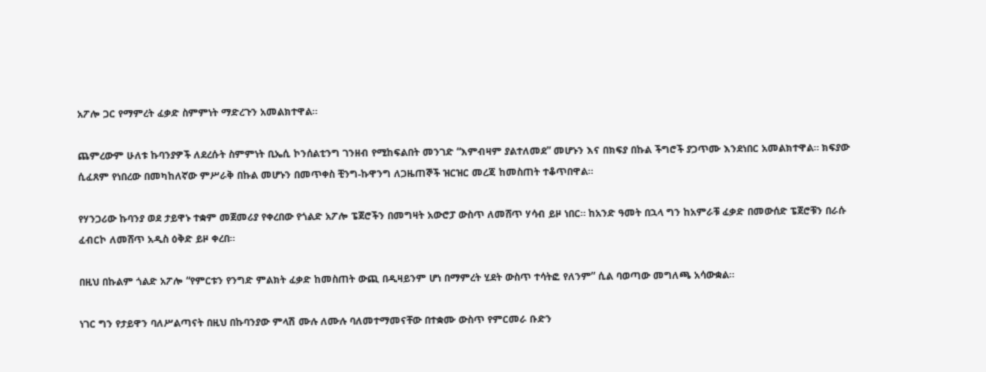አፖሎ ጋር የማምረት ፈቃድ ስምምነት ማድረጉን አመልክተዋል።

ጨምረውም ሁለቱ ኩባንያዎች ለደረሱት ስምምነት ቢኤሲ ኮንሰልቲንግ ገንዘብ የሚከፍልበት መንገድ “እምብዛም ያልተለመደ” መሆኑን እና በክፍያ በኩል ችግሮች ያጋጥሙ እንደነበር አመልክተዋል። ክፍያው ሲፈጸም የነበረው በመካከለኛው ምሥራቅ በኩል መሆኑን በመጥቀስ ቺንግ-ኩዋንግ ለጋዜጠኞች ዝርዝር መረጃ ከመስጠት ተቆጥበዋል።

የሃንጋሪው ኩባንያ ወደ ታይዋኑ ተቋም መጀመሪያ የቀረበው የጎልድ አፖሎ ፔጀሮችን በመግዛት አውሮፓ ውስጥ ለመሸጥ ሃሳብ ይዞ ነበር። ከአንድ ዓመት በኋላ ግን ከአምራቹ ፈቃድ በመውሰድ ፔጀሮቹን በራሱ ፈብርኮ ለመሸጥ አዲስ ዕቅድ ይዞ ቀረበ።

በዚህ በኩልም ጎልድ አፖሎ “የምርቱን የንግድ ምልክት ፈቃድ ከመስጠት ውጪ በዲዛይንም ሆነ በማምረት ሂደት ውስጥ ተሳትፎ የለንም” ሲል ባወጣው መግለጫ አሳውቋል።

ነገር ግን የታይዋን ባለሥልጣናት በዚህ በኩባንያው ምላሽ ሙሉ ለሙሉ ባለመተማመናቸው በተቋሙ ውስጥ የምርመራ ቡድን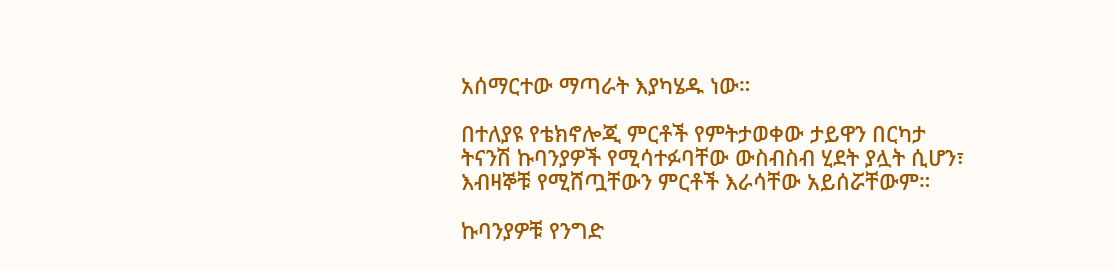አሰማርተው ማጣራት እያካሄዱ ነው።

በተለያዩ የቴክኖሎጂ ምርቶች የምትታወቀው ታይዋን በርካታ ትናንሽ ኩባንያዎች የሚሳተፉባቸው ውስብስብ ሂደት ያሏት ሲሆን፣ እብዛኞቹ የሚሸጧቸውን ምርቶች እራሳቸው አይሰሯቸውም።

ኩባንያዎቹ የንግድ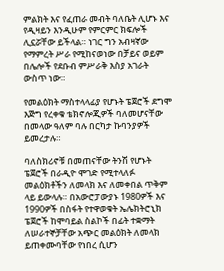ምልክት እና የፈጠራ መብት ባለቤት ሊሆኑ እና የዲዛይን እንዲሁም የምርምር ክፍሎች ሊኗሯቸው ይችላል። ነገር ግን አብዛኛው የማምረት ሥራ የሚከናወነው በቻይና ወይም በሌሎች የደቡብ ምሥራቅ እስያ አገራት ውስጥ ነው።

የመልዕክት ማስተላላፊያ የሆኑት ፔጀሮች ደግሞ እጅግ የረቀቁ ቴክኖሎጂዎች ባለመሆናቸው በመላው ዓለም ባሉ በርካታ ኩባንያዎች ይመረታሉ።

ባለስክሪኖቹ በመጠናቸው ትንሽ የሆኑት ፔጀሮች በራዲዮ ሞገድ የሚተላለፉ መልዕክቶችን ለመላክ እና ለመቀበል ጥቅም ላይ ይውላሉ። በአውሮፓውያኑ 1980ዎች እና 1990ዎች በስፋት የተዋወቁት ኤሌክትሮኒክ ፔጀሮች ከሞባይል ስልኮች በፊት ተቋማት ለሠራተኞቻቸው አጭር መልዕክት ለመላክ ይጠቀሙባቸው የነበረ ሲሆን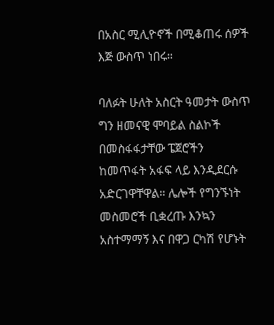በአስር ሚሊዮኖች በሚቆጠሩ ሰዎች እጅ ውስጥ ነበሩ።

ባለፉት ሁለት አስርት ዓመታት ውስጥ ግን ዘመናዊ ሞባይል ስልኮች በመስፋፋታቸው ፔጀሮችን ከመጥፋት አፋፍ ላይ እንዲደርሱ አድርገዋቸዋል። ሌሎች የግንኙነት መስመሮች ቢቋረጡ እንኳን አስተማማኝ እና በዋጋ ርካሽ የሆኑት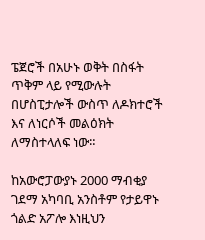ፔጀሮች በአሁኑ ወቅት በስፋት ጥቅም ላይ የሚውሉት በሆስፒታሎች ውስጥ ለዶክተሮች እና ለነርሶች መልዕክት ለማስተላለፍ ነው።

ከአውሮፓውያኑ 2000 ማብቂያ ገደማ አካባቢ አንስቶም የታይዋኑ ጎልድ አፖሎ እነዚህን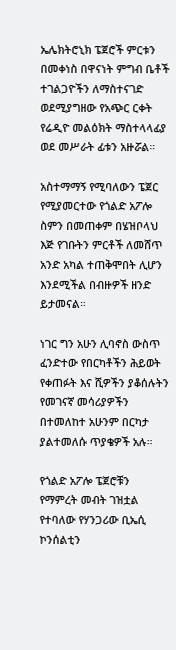ኤሌክትሮኒክ ፔጀሮች ምርቱን በመቀነስ በዋናነት ምግብ ቤቶች ተገልጋዮችን ለማስተናገድ ወደሚያግዘው የአጭር ርቀት የሬዲዮ መልዕክት ማስተላላፊያ ወደ መሥራት ፊቱን አዙሯል።

አስተማማኝ የሚባለውን ፔጀር የሚያመርተው የጎልድ አፖሎ ስምን በመጠቀም በሄዝቦላህ እጅ የገቡትን ምርቶች ለመሸጥ አንድ አካል ተጠቅሞበት ሊሆን እንደሚችል በብዙዎች ዘንድ ይታመናል።

ነገር ግን አሁን ሊባኖስ ውስጥ ፈንድተው የበርካቶችን ሕይወት የቀጠፉት እና ሺዎችን ያቆሰሉትን የመገናኛ መሳሪያዎችን በተመለከተ አሁንም በርካታ ያልተመለሱ ጥያቄዎች አሉ።

የጎልድ አፖሎ ፔጀሮቹን የማምረት መብት ገዝቷል የተባለው የሃንጋሪው ቢኤሲ ኮንሰልቲን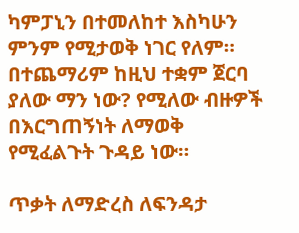ካምፓኒን በተመለከተ እስካሁን ምንም የሚታወቅ ነገር የለም። በተጨማሪም ከዚህ ተቋም ጀርባ ያለው ማን ነው? የሚለው ብዙዎች በእርግጠኝነት ለማወቅ የሚፈልጉት ጉዳይ ነው።

ጥቃት ለማድረስ ለፍንዳታ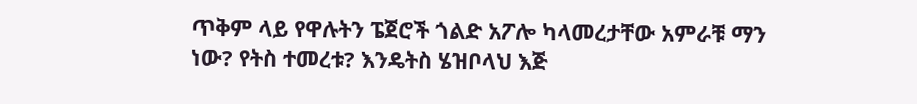ጥቅም ላይ የዋሉትን ፔጀሮች ጎልድ አፖሎ ካላመረታቸው አምራቹ ማን ነው? የትስ ተመረቱ? እንዴትስ ሄዝቦላህ እጅ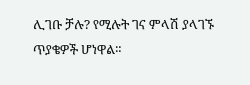ሊገቡ ቻሉ? የሚሉት ገና ምላሽ ያላገኙ ጥያቄዎች ሆነዋል።